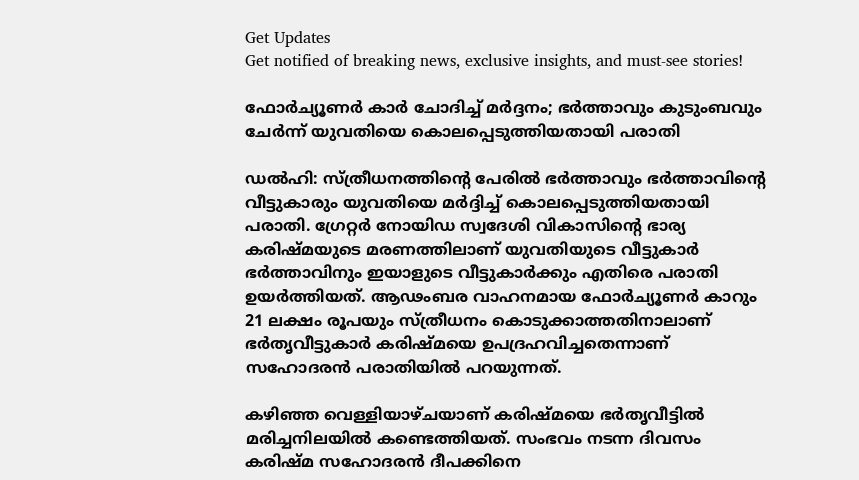Get Updates
Get notified of breaking news, exclusive insights, and must-see stories!

ഫോർച്യൂണർ കാർ ചോദിച്ച് മർദ്ദനം; ഭർത്താവും കുടുംബവും ചേർന്ന് യുവതിയെ കൊലപ്പെടുത്തിയതായി പരാതി

ഡൽഹി: സ്ത്രീധനത്തിന്റെ പേരിൽ ഭർത്താവും ഭർത്താവിന്റെ വീട്ടുകാരും യുവതിയെ മർദ്ദിച്ച് കൊലപ്പെടുത്തിയതായി പരാതി. ഗ്രേറ്റർ നോയിഡ സ്വദേശി വികാസിന്റെ ഭാര്യ കരിഷ്മയുടെ മരണത്തിലാണ് യുവതിയുടെ വീട്ടുകാർ ഭർത്താവിനും ഇയാളുടെ വീട്ടുകാർക്കും എതിരെ പരാതി ഉയർത്തിയത്. ആഢംബര വാഹനമായ ഫോർച്യൂണർ കാറും 21 ലക്ഷം രൂപയും സ്ത്രീധനം കൊടുക്കാത്തതിനാലാണ് ഭർത‍ൃവീട്ടുകാർ കരിഷ്മയെ ഉപദ്രഹവിച്ചതെന്നാണ് സഹോദരൻ പരാതിയിൽ പറയുന്നത്.

കഴിഞ്ഞ വെള്ളിയാഴ്ചയാണ് കരിഷ്മയെ ഭർതൃവീട്ടിൽ മരിച്ചനിലയിൽ കണ്ടെത്തിയത്. സംഭവം നടന്ന ദിവസം കരിഷ്മ സഹോദരൻ ദീപക്കിനെ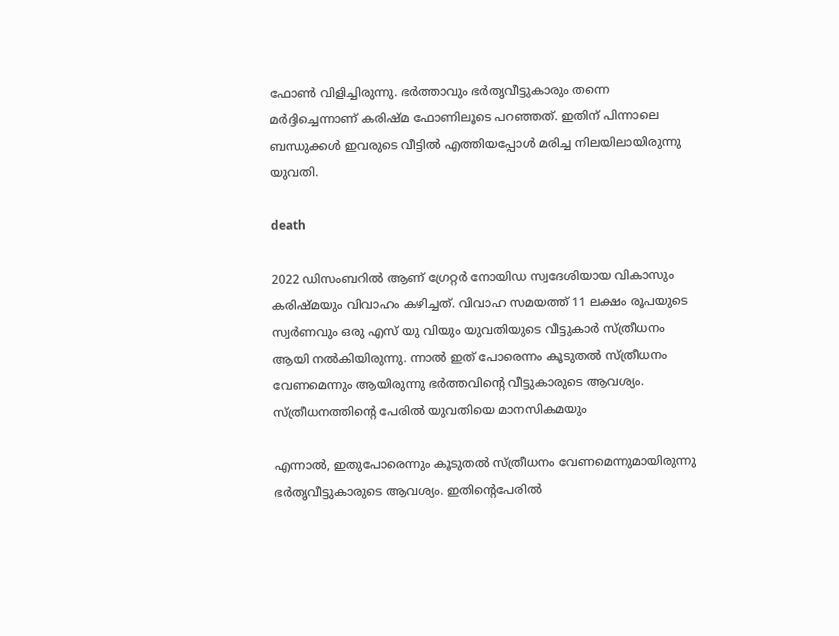ഫോൺ വിളിച്ചിരുന്നു. ഭർത്താവും ഭർതൃവീട്ടുകാരും തന്നെ മർദ്ദിച്ചെന്നാണ് കരിഷ്മ ഫോണിലൂടെ പറഞ്ഞത്. ഇതിന് പിന്നാലെ ബന്ധുക്കൾ ഇവരുടെ വീട്ടിൽ എത്തിയപ്പോൾ മരിച്ച നിലയിലായിരുന്നു യുവതി.

death

2022 ഡിസംബറിൽ ആണ് ഗ്രേറ്റർ നോയിഡ സ്വദേശിയായ വികാസും കരിഷ്മയും വിവാഹം കഴിച്ചത്. വിവാഹ സമയത്ത് 11 ലക്ഷം രൂപയുടെ സ്വർണവും ഒരു എസ് യു വിയും യുവതിയുടെ വീട്ടുകാർ സ്ത്രീധനം ആയി നൽകിയിരുന്നു. ന്നാൽ ഇത് പോരെന്നം കൂടുതൽ സ്ത്രീധനം വേണമെന്നും ആയിരുന്നു ഭർത്തവിന്റെ വീട്ടുകാരുടെ ആവശ്യം. സ്ത്രീധനത്തിന്റെ പേരിൽ യുവതിയെ മാനസികമയും

എന്നാൽ, ഇതുപോരെന്നും കൂടുതൽ സ്ത്രീധനം വേണമെന്നുമായിരുന്നു ഭർതൃവീട്ടുകാരുടെ ആവശ്യം. ഇതിന്റെപേരിൽ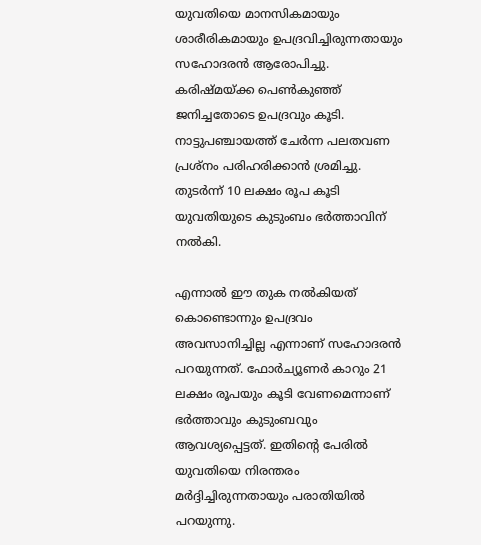യുവതിയെ മാനസികമായും ശാരീരികമായും ഉപദ്രവിച്ചിരുന്നതായും സഹോദരൻ ആരോപിച്ചു. കരിഷ്മയ്ക്ക പെൺകുഞ്ഞ് ജനിച്ചതോടെ ഉപദ്രവും കൂടി. നാട്ടുപഞ്ചായത്ത് ചേർന്ന പലതവണ പ്രശ്നം പരിഹരിക്കാൻ ശ്രമിച്ചു. തുടർന്ന് 10 ലക്ഷം രൂപ കൂടി യുവതിയുടെ കുടുംബം ഭർത്താവിന് നൽകി.

എന്നാൽ ഈ തുക നൽകിയത് കൊണ്ടൊന്നും ഉപദ്രവം അവസാനിച്ചില്ല എന്നാണ് സഹോദരൻ പറയുന്നത്. ഫോർച്യൂണർ കാറും 21 ലക്ഷം രൂപയും കൂടി വേണമെന്നാണ് ഭർത്താവും കുടുംബവും ആവശ്യപ്പെട്ടത്. ഇതിന്റെ പേരിൽ യുവതിയെ നിരന്തരം മർദ്ദിച്ചിരുന്നതായും പരാതിയിൽ പറയുന്നു.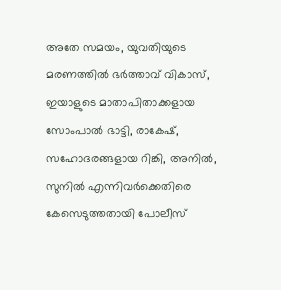അതേ സമയം, യുവതിയുടെ മരണത്തിൽ ഭർത്താവ് വികാസ്, ഇയാളുടെ മാതാപിതാക്കളായ സോംപാൽ ഭാട്ടി, രാകേഷ്, സഹോദരങ്ങളായ റിങ്കി, അനിൽ, സുനിൽ എന്നിവർക്കെതിരെ കേസെടുത്തതായി പോലീസ്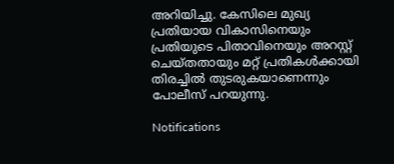അറിയിച്ചു. കേസിലെ മുഖ്യ പ്രതിയായ വികാസിനെയും പ്രതിയുടെ പിതാവിനെയും അറസ്റ്റ് ചെയ്തതായും മറ്റ് പ്രതികൾക്കായി തിരച്ചിൽ തുടരുകയാണെന്നും പോലീസ് പറയുന്നു.

Notifications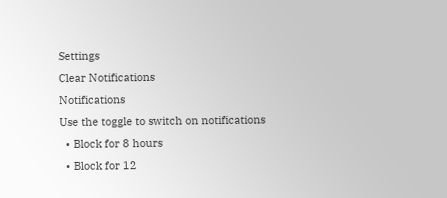Settings
Clear Notifications
Notifications
Use the toggle to switch on notifications
  • Block for 8 hours
  • Block for 12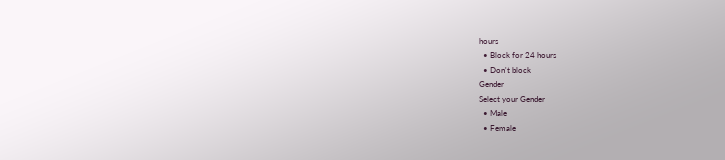hours
  • Block for 24 hours
  • Don't block
Gender
Select your Gender
  • Male
  • Female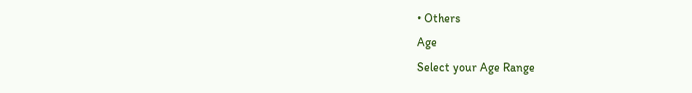• Others
Age
Select your Age Range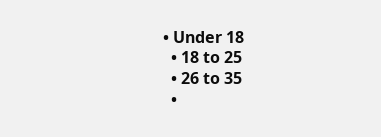• Under 18
  • 18 to 25
  • 26 to 35
  •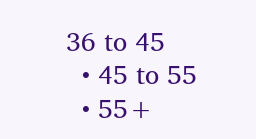36 to 45
  • 45 to 55
  • 55+